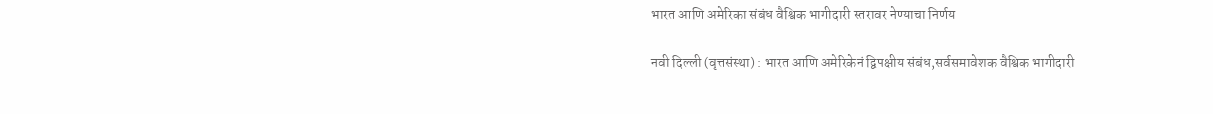भारत आणि अमेरिका संबंध वैश्विक भागीदारी स्तरावर नेण्याचा निर्णय

नवी दिल्ली (वृत्तसंस्था) : भारत आणि अमेरिकेनं द्विपक्षीय संबंध,सर्वसमावेशक वैश्विक भागीदारी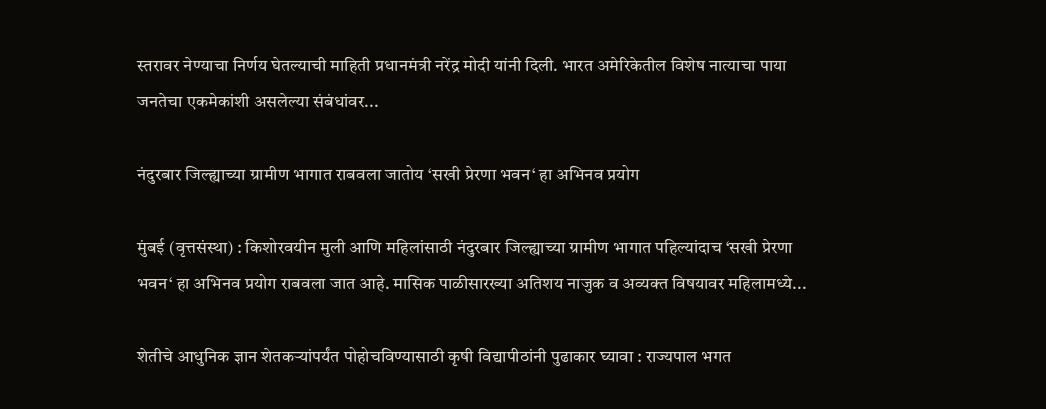स्तरावर नेण्याचा निर्णय घेतल्याची माहिती प्रधानमंत्री नरेंद्र मोदी यांनी दिली. भारत अमेरिकेतील विशेष नात्याचा पाया जनतेचा एकमेकांशी असलेल्या संबंधांवर...

नंदुरबार जिल्ह्याच्या ग्रामीण भागात राबवला जातोय ‘सखी प्रेरणा भवन‘ हा अभिनव प्रयोग

मुंबई (वृत्तसंस्था) : किशोरवयीन मुली आणि महिलांसाठी नंदुरबार जिल्ह्याच्या ग्रामीण भागात पहिल्यांदाच ‘सखी प्रेरणा भवन‘ हा अभिनव प्रयोग राबवला जात आहे. मासिक पाळीसारख्या अतिशय नाजुक व अव्यक्त विषयावर महिलामध्ये...

शेतीचे आधुनिक ज्ञान शेतकऱ्यांपर्यंत पोहोचविण्यासाठी कृषी विद्यापीठांनी पुढाकार घ्यावा : राज्यपाल भगत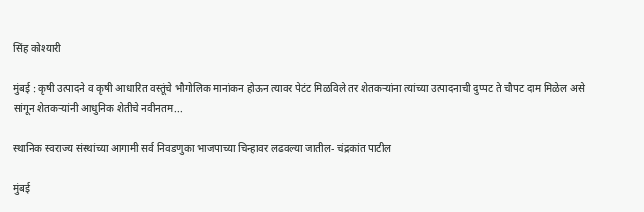सिंह कोश्यारी

मुंबई : कृषी उत्पादने व कृषी आधारित वस्तूंचे भौगोलिक मानांकन होऊन त्यावर पेटंट मिळविले तर शेतकऱ्यांना त्यांच्या उत्पादनाची दुप्पट ते चौपट दाम मिळेल असे सांगून शेतकऱ्यांनी आधुनिक शेतीचे नवीनतम...

स्थानिक स्वराज्य संस्थांच्या आगामी सर्व निवडणुका भाजपाच्या चिन्हावर लढवल्या जातील- चंद्रकांत पाटील

मुंबई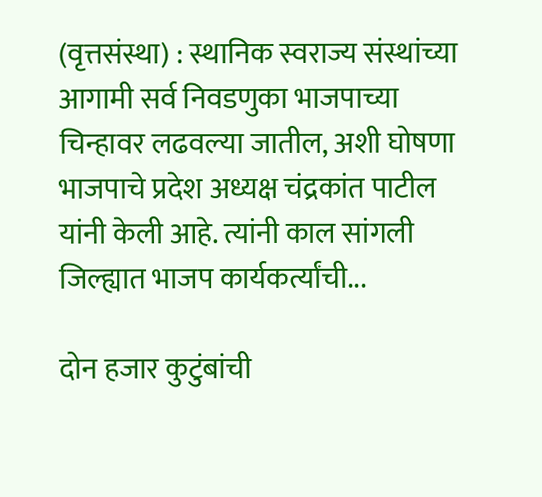(वृत्तसंस्था) : स्थानिक स्वराज्य संस्थांच्या आगामी सर्व निवडणुका भाजपाच्या चिन्हावर लढवल्या जातील, अशी घोषणा भाजपाचे प्रदेश अध्यक्ष चंद्रकांत पाटील यांनी केली आहे. त्यांनी काल सांगली जिल्ह्यात भाजप कार्यकर्त्यांची...

दोन हजार कुटुंबांची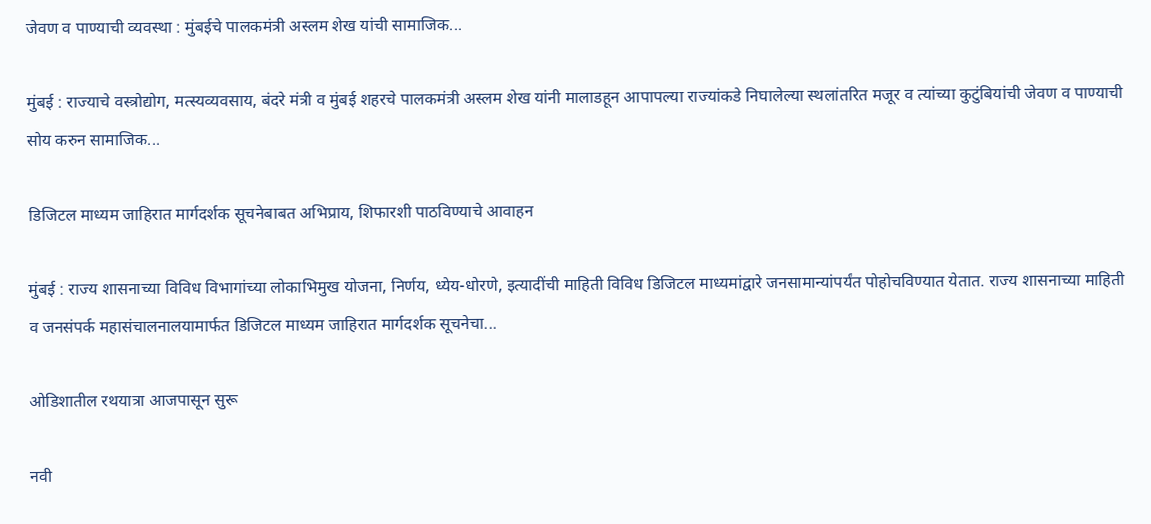जेवण व पाण्याची व्यवस्था : मुंबईचे पालकमंत्री अस्लम शेख यांची सामाजिक...

मुंबई : राज्याचे वस्त्रोद्योग, मत्स्यव्यवसाय, बंदरे मंत्री व मुंबई शहरचे पालकमंत्री अस्लम शेख यांनी मालाडहून आपापल्या राज्यांकडे निघालेल्या स्थलांतरित मजूर व त्यांच्या कुटुंबियांची जेवण व पाण्याची सोय करुन सामाजिक...

डिजिटल माध्यम जाहिरात मार्गदर्शक सूचनेबाबत अभिप्राय, शिफारशी पाठविण्याचे आवाहन

मुंबई : राज्य शासनाच्या विविध विभागांच्या लोकाभिमुख योजना, निर्णय, ध्येय-धोरणे, इत्यादींची माहिती विविध डिजिटल माध्यमांद्वारे जनसामान्यांपर्यंत पोहोचविण्यात येतात. राज्य शासनाच्या माहिती व जनसंपर्क महासंचालनालयामार्फत डिजिटल माध्यम जाहिरात मार्गदर्शक सूचनेचा...

ओडिशातील रथयात्रा आजपासून सुरू

नवी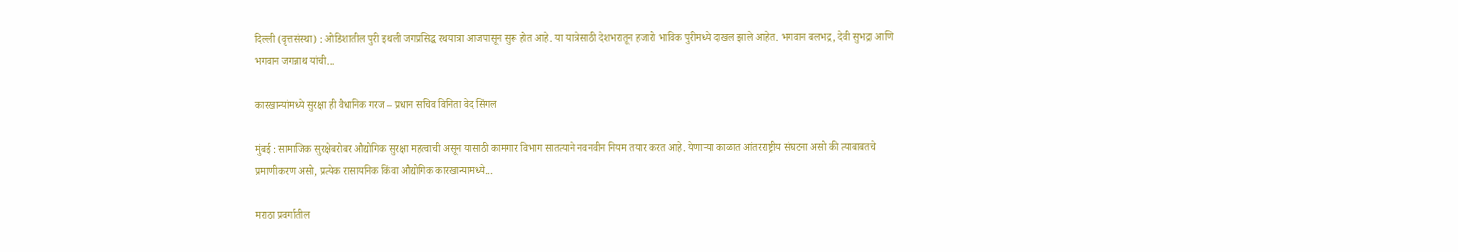दिल्ली (वृत्तसंस्था) : ओडिशातील पुरी इथली जगप्रसिद्ध रथयात्रा आजपासून सुरू होत आहे. या यात्रेसाठी देशभरातून हजारो भाविक पुरीमध्ये दाखल झाले आहेत. भगवान बलभद्र, देवी सुभद्रा आणि भगवान जगन्नाथ यांची...

कारखान्यांमध्ये सुरक्षा ही वैधानिक गरज – प्रधान सचिव विनिता वेद सिंगल

मुंबई : सामाजिक सुरक्षेबरोबर औद्योगिक सुरक्षा महत्वाची असून यासाठी कामगार विभाग सातत्याने नवनवीन नियम तयार करत आहे. येणाऱ्या काळात आंतरराष्ट्रीय संघटना असो की त्याबाबतचे प्रमाणीकरण असो, प्रत्येक रासायनिक किंवा औद्योगिक कारखान्यामध्ये...

मराठा प्रवर्गातील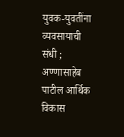युवक-युवतींना व्यवसायाची संधी ; अण्णासाहेब पाटील आर्थिक विकास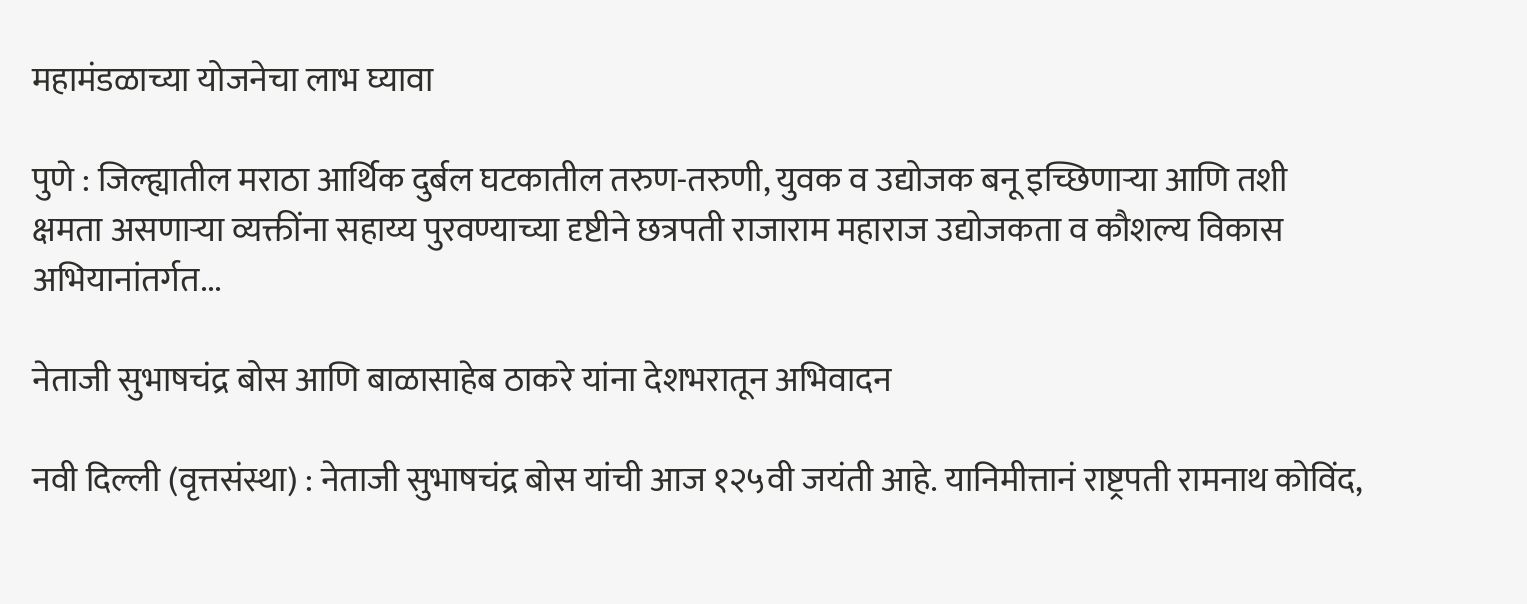महामंडळाच्या योजनेचा लाभ घ्यावा

पुणे : जिल्ह्यातील मराठा आर्थिक दुर्बल घटकातील तरुण-तरुणी, युवक व उद्योजक बनू इच्छिणाऱ्या आणि तशी क्षमता असणाऱ्या व्यक्तींना सहाय्य पुरवण्याच्या दृष्टीने छत्रपती राजाराम महाराज उद्योजकता व कौशल्य विकास अभियानांतर्गत...

नेताजी सुभाषचंद्र बोस आणि बाळासाहेब ठाकरे यांना देशभरातून अभिवादन

नवी दिल्ली (वृत्तसंस्था) : नेताजी सुभाषचंद्र बोस यांची आज १२५वी जयंती आहे. यानिमीत्तानं राष्ट्रपती रामनाथ कोविंद,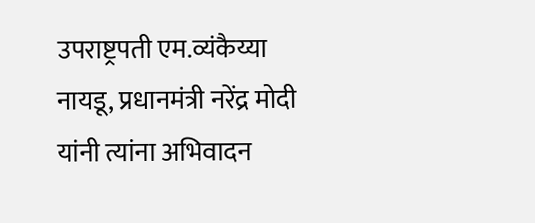उपराष्ट्रपती एम.व्यंकैय्या नायडू, प्रधानमंत्री नरेंद्र मोदी यांनी त्यांना अभिवादन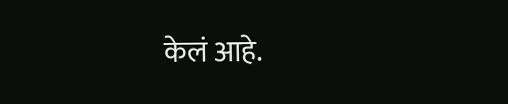केलं आहे.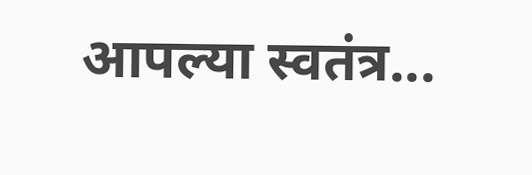आपल्या स्वतंत्र...